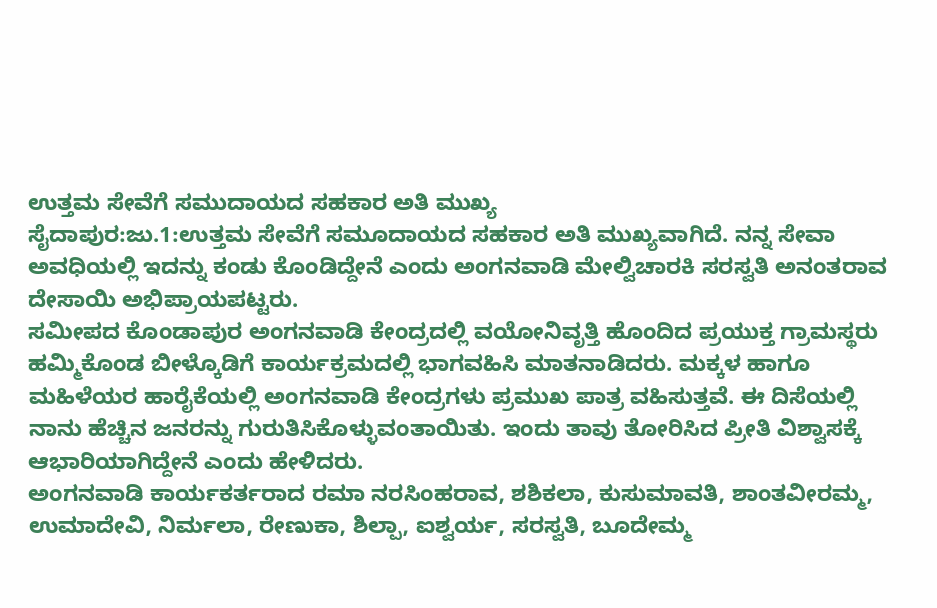ಉತ್ತಮ ಸೇವೆಗೆ ಸಮುದಾಯದ ಸಹಕಾರ ಅತಿ ಮುಖ್ಯ
ಸೈದಾಪುರ:ಜು.1:ಉತ್ತಮ ಸೇವೆಗೆ ಸಮೂದಾಯದ ಸಹಕಾರ ಅತಿ ಮುಖ್ಯವಾಗಿದೆ. ನನ್ನ ಸೇವಾ ಅವಧಿಯಲ್ಲಿ ಇದನ್ನು ಕಂಡು ಕೊಂಡಿದ್ದೇನೆ ಎಂದು ಅಂಗನವಾಡಿ ಮೇಲ್ವಿಚಾರಕಿ ಸರಸ್ವತಿ ಅನಂತರಾವ ದೇಸಾಯಿ ಅಭಿಪ್ರಾಯಪಟ್ಟರು.
ಸಮೀಪದ ಕೊಂಡಾಪುರ ಅಂಗನವಾಡಿ ಕೇಂದ್ರದಲ್ಲಿ ವಯೋನಿವೃತ್ತಿ ಹೊಂದಿದ ಪ್ರಯುಕ್ತ ಗ್ರಾಮಸ್ಥರು ಹಮ್ಮಿಕೊಂಡ ಬೀಳ್ಕೊಡಿಗೆ ಕಾರ್ಯಕ್ರಮದಲ್ಲಿ ಭಾಗವಹಿಸಿ ಮಾತನಾಡಿದರು. ಮಕ್ಕಳ ಹಾಗೂ ಮಹಿಳೆಯರ ಹಾರೈಕೆಯಲ್ಲಿ ಅಂಗನವಾಡಿ ಕೇಂದ್ರಗಳು ಪ್ರಮುಖ ಪಾತ್ರ ವಹಿಸುತ್ತವೆ. ಈ ದಿಸೆಯಲ್ಲಿ ನಾನು ಹೆಚ್ಚಿನ ಜನರನ್ನು ಗುರುತಿಸಿಕೊಳ್ಳುವಂತಾಯಿತು. ಇಂದು ತಾವು ತೋರಿಸಿದ ಪ್ರೀತಿ ವಿಶ್ವಾಸಕ್ಕೆ ಆಭಾರಿಯಾಗಿದ್ದೇನೆ ಎಂದು ಹೇಳಿದರು.
ಅಂಗನವಾಡಿ ಕಾರ್ಯಕರ್ತರಾದ ರಮಾ ನರಸಿಂಹರಾವ, ಶಶಿಕಲಾ, ಕುಸುಮಾವತಿ, ಶಾಂತವೀರಮ್ಮ, ಉಮಾದೇವಿ, ನಿರ್ಮಲಾ, ರೇಣುಕಾ, ಶಿಲ್ಪಾ, ಐಶ್ವರ್ಯ, ಸರಸ್ವತಿ, ಬೂದೇಮ್ಮ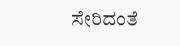ಸೇರಿದಂತೆ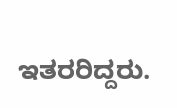ಇತರರಿದ್ದರು.